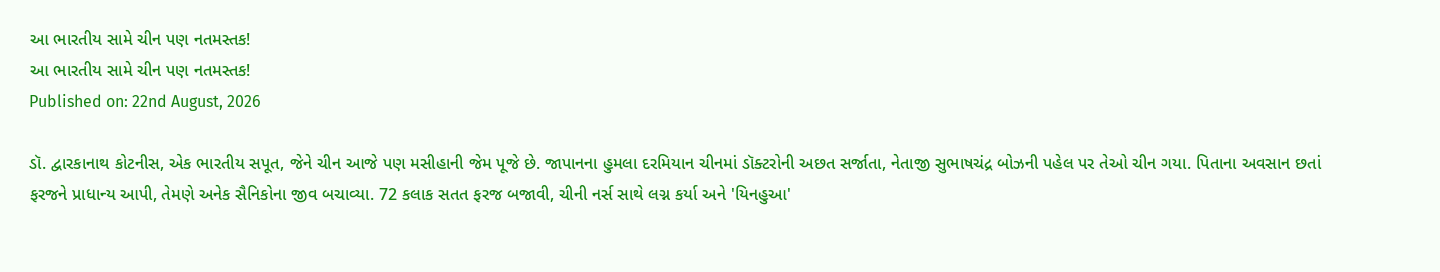આ ભારતીય સામે ચીન પણ નતમસ્તક!
આ ભારતીય સામે ચીન પણ નતમસ્તક!
Published on: 22nd August, 2026

ડૉ. દ્વારકાનાથ કોટનીસ, એક ભારતીય સપૂત, જેને ચીન આજે પણ મસીહાની જેમ પૂજે છે. જાપાનના હુમલા દરમિયાન ચીનમાં ડૉક્ટરોની અછત સર્જાતા, નેતાજી સુભાષચંદ્ર બોઝની પહેલ પર તેઓ ચીન ગયા. પિતાના અવસાન છતાં ફરજને પ્રાધાન્ય આપી, તેમણે અનેક સૈનિકોના જીવ બચાવ્યા. 72 કલાક સતત ફરજ બજાવી, ચીની નર્સ સાથે લગ્ન કર્યા અને 'યિનહુઆ'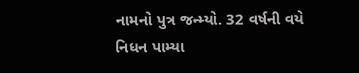નામનો પુત્ર જન્મ્યો. 32 વર્ષની વયે નિધન પામ્યા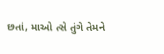છતાં, માઓ ત્સે તુંગે તેમને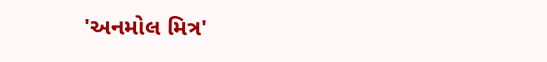'અનમોલ મિત્ર'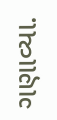ગણાવ્યા.